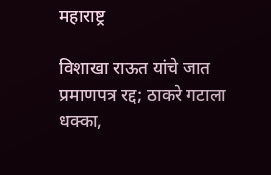महाराष्ट्र

विशाखा राऊत यांचे जात प्रमाणपत्र रद्द; ठाकरे गटाला धक्का,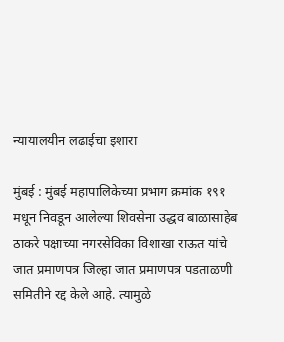न्यायालयीन लढाईचा इशारा

मुंबई : मुंबई महापालिकेच्या प्रभाग क्रमांक १९१ मधून निवडून आलेल्या शिवसेना उद्धव बाळासाहेब ठाकरे पक्षाच्या नगरसेविका विशाखा राऊत यांचे जात प्रमाणपत्र जिल्हा जात प्रमाणपत्र पडताळणी समितीने रद्द केले आहे. त्यामुळे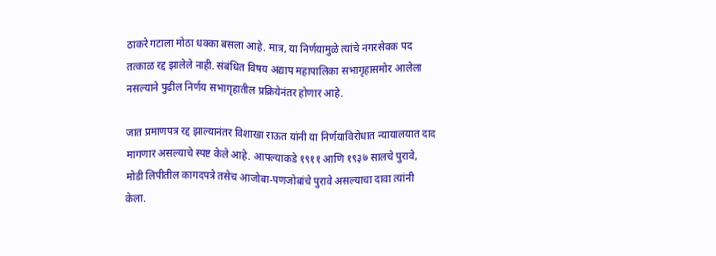ठाकरे गटाला मोठा धक्का बसला आहे. मात्र, या निर्णयामुळे त्यांचे नगरसेवक पद तत्काळ रद्द झालेले नाही. संबंधित विषय अद्याप महापालिका सभागृहासमोर आलेला नसल्याने पुढील निर्णय सभागृहातील प्रक्रियेनंतर होणार आहे.

जात प्रमाणपत्र रद्द झाल्यानंतर विशाखा राऊत यांनी या निर्णयाविरोधात न्यायालयात दाद मागणार असल्याचे स्पष्ट केले आहे. आपल्याकडे १९११ आणि १९३७ सालचे पुरावे, मोडी लिपीतील कागदपत्रे तसेच आजोबा-पणजोबांचे पुरावे असल्याचा दावा त्यांनी केला.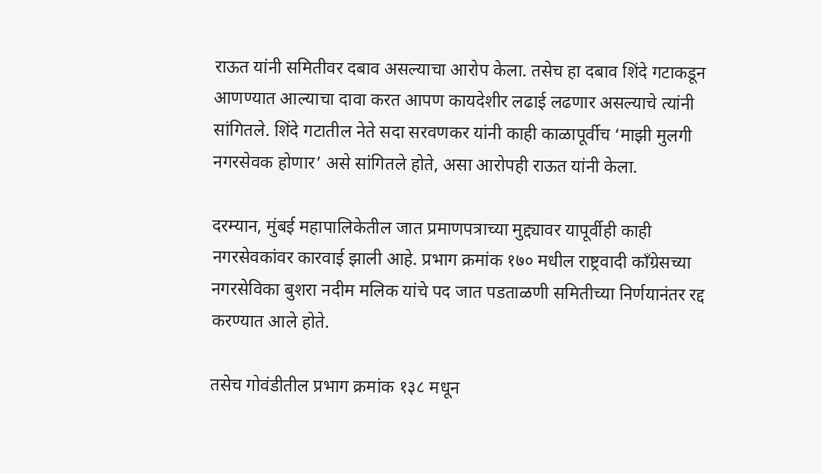राऊत यांनी समितीवर दबाव असल्याचा आरोप केला. तसेच हा दबाव शिंदे गटाकडून आणण्यात आल्याचा दावा करत आपण कायदेशीर लढाई लढणार असल्याचे त्यांनी सांगितले. शिंदे गटातील नेते सदा सरवणकर यांनी काही काळापूर्वीच ‘माझी मुलगी नगरसेवक होणार’ असे सांगितले होते, असा आरोपही राऊत यांनी केला.

दरम्यान, मुंबई महापालिकेतील जात प्रमाणपत्राच्या मुद्द्यावर यापूर्वीही काही नगरसेवकांवर कारवाई झाली आहे. प्रभाग क्रमांक १७० मधील राष्ट्रवादी काँग्रेसच्या नगरसेविका बुशरा नदीम मलिक यांचे पद जात पडताळणी समितीच्या निर्णयानंतर रद्द करण्यात आले होते.

तसेच गोवंडीतील प्रभाग क्रमांक १३८ मधून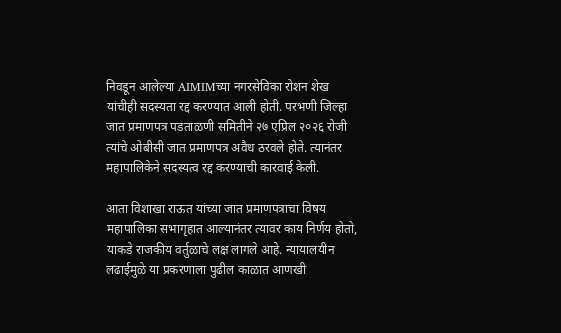निवडून आलेल्या AIMIMच्या नगरसेविका रोशन शेख यांचीही सदस्यता रद्द करण्यात आली होती. परभणी जिल्हा जात प्रमाणपत्र पडताळणी समितीने २७ एप्रिल २०२६ रोजी त्यांचे ओबीसी जात प्रमाणपत्र अवैध ठरवले होते. त्यानंतर महापालिकेने सदस्यत्व रद्द करण्याची कारवाई केली.

आता विशाखा राऊत यांच्या जात प्रमाणपत्राचा विषय महापालिका सभागृहात आल्यानंतर त्यावर काय निर्णय होतो, याकडे राजकीय वर्तुळाचे लक्ष लागले आहे. न्यायालयीन लढाईमुळे या प्रकरणाला पुढील काळात आणखी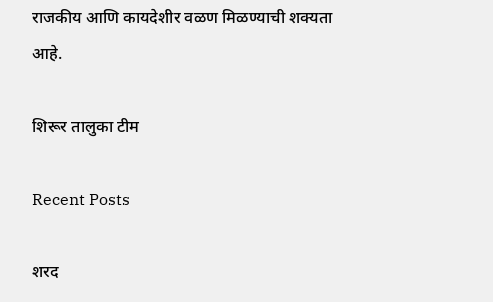राजकीय आणि कायदेशीर वळण मिळण्याची शक्यता आहे.

शिरूर तालुका टीम

Recent Posts

शरद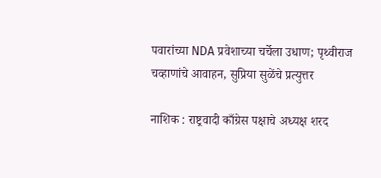पवारांच्या NDA प्रवेशाच्या चर्चेला उधाण; पृथ्वीराज चव्हाणांचे आवाहन, सुप्रिया सुळेंचे प्रत्युत्तर

नाशिक : राष्ट्रवादी काँग्रेस पक्षाचे अध्यक्ष शरद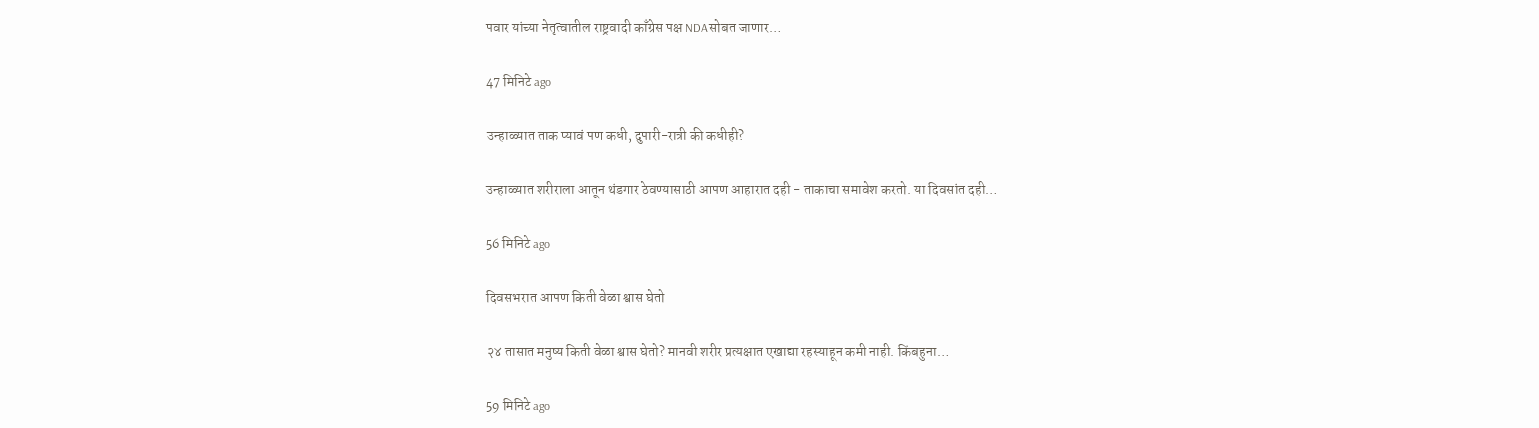पवार यांच्या नेतृत्वातील राष्ट्रवादी काँग्रेस पक्ष NDAसोबत जाणार…

47 मिनिटे ago

उन्हाळ्यात ताक प्यावं पण कधी, दुपारी-रात्री की कधीही?

उन्हाळ्यात शरीराला आतून थंडगार ठेवण्यासाठी आपण आहारात दही - ताकाचा समावेश करतो. या दिवसांत दही…

56 मिनिटे ago

दिवसभरात आपण किती वेळा श्वास घेतो

२४ तासात मनुष्य किती वेळा श्वास घेतो? मानवी शरीर प्रत्यक्षात एखाद्या रहस्याहून कमी नाही. किंबहुना…

59 मिनिटे ago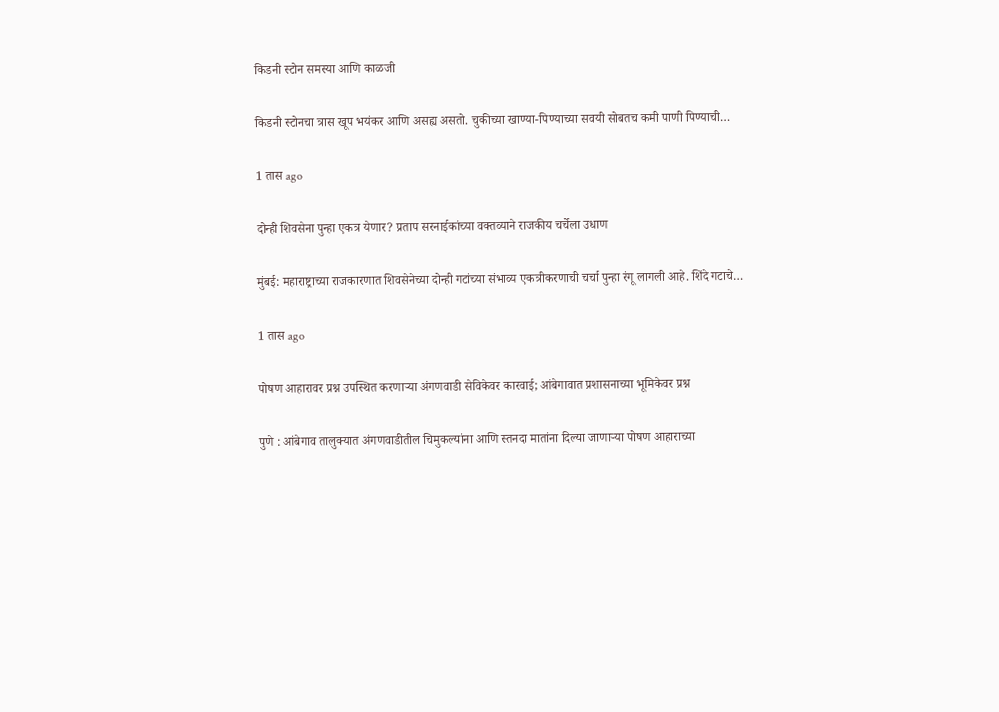किडनी स्टोन समस्या आणि काळजी

किडनी स्टोनचा त्रास खूप भयंकर आणि असह्य असतो. चुकीच्या खाण्या-पिण्याच्या सवयी सोबतच कमी पाणी पिण्याची…

1 तास ago

दोन्ही शिवसेना पुन्हा एकत्र येणार? प्रताप सरनाईकांच्या वक्तव्याने राजकीय चर्चेला उधाण

मुंबई: महाराष्ट्राच्या राजकारणात शिवसेनेच्या दोन्ही गटांच्या संभाव्य एकत्रीकरणाची चर्चा पुन्हा रंगू लागली आहे. शिंदे गटाचे…

1 तास ago

पोषण आहारावर प्रश्न उपस्थित करणाऱ्या अंगणवाडी सेविकेवर कारवाई; आंबेगावात प्रशासनाच्या भूमिकेवर प्रश्न

पुणे : आंबेगाव तालुक्यात अंगणवाडीतील चिमुकल्यांना आणि स्तनदा मातांना दिल्या जाणाऱ्या पोषण आहाराच्या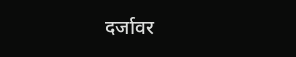दर्जावर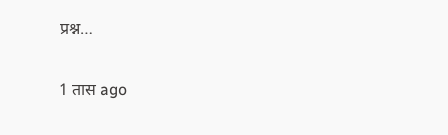प्रश्न…

1 तास ago